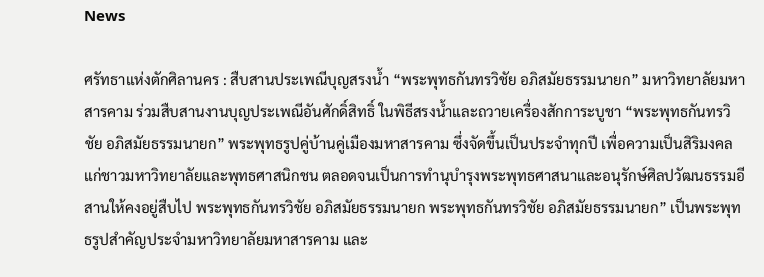News

ศรัทธาแห่งตักศิลานคร : สืบสานประเพณีบุญสรงน้ำ “พระพุทธกันทรวิชัย อภิสมัยธรรมนายก” มหาวิทยาลัยมหาสารคาม ร่วมสืบสานงานบุญประเพณีอันศักดิ์สิทธิ์ ในพิธีสรงน้ำและถวายเครื่องสักการะบูชา “พระพุทธกันทรวิชัย อภิสมัยธรรมนายก” พระพุทธรูปคู่บ้านคู่เมืองมหาสารคาม ซึ่งจัดขึ้นเป็นประจำทุกปี เพื่อความเป็นสิริมงคลแก่ชาวมหาวิทยาลัยและพุทธศาสนิกชน ตลอดจนเป็นการทำนุบำรุงพระพุทธศาสนาและอนุรักษ์ศิลปวัฒนธรรมอีสานให้คงอยู่สืบไป พระพุทธกันทรวิชัย อภิสมัยธรรมนายก พระพุทธกันทรวิชัย อภิสมัยธรรมนายก” เป็นพระพุทธรูปสำคัญประจำมหาวิทยาลัยมหาสารคาม และ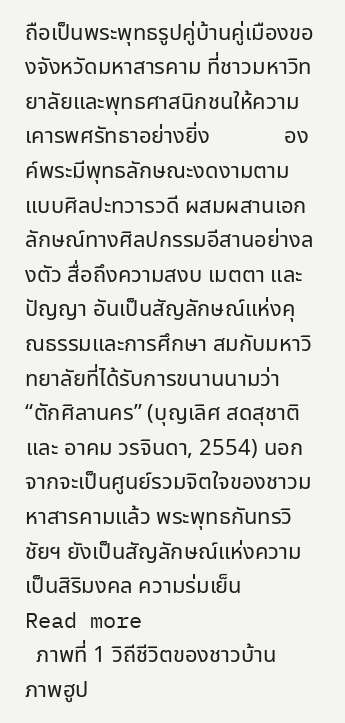ถือเป็นพระพุทธรูปคู่บ้านคู่เมืองของจังหวัดมหาสารคาม ที่ชาวมหาวิทยาลัยและพุทธศาสนิกชนให้ความเคารพศรัทธาอย่างยิ่ง             องค์พระมีพุทธลักษณะงดงามตามแบบศิลปะทวารวดี ผสมผสานเอกลักษณ์ทางศิลปกรรมอีสานอย่างลงตัว สื่อถึงความสงบ เมตตา และปัญญา อันเป็นสัญลักษณ์แห่งคุณธรรมและการศึกษา สมกับมหาวิทยาลัยที่ได้รับการขนานนามว่า “ตักศิลานคร” (บุญเลิศ สดสุชาติ และ อาคม วรจินดา, 2554) นอกจากจะเป็นศูนย์รวมจิตใจของชาวมหาสารคามแล้ว พระพุทธกันทรวิชัยฯ ยังเป็นสัญลักษณ์แห่งความเป็นสิริมงคล ความร่มเย็น
Read more
  ภาพที่ 1 วิถีชีวิตของชาวบ้าน              ภาพฮูป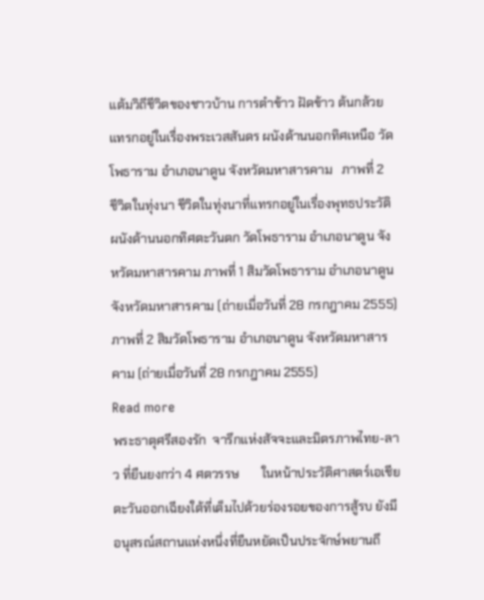แต้มวิถีชีวิตของชาวบ้าน การตำข้าว ฝัดข้าว ต้นกล้วย แทรกอยู่ในเรื่องพระเวสสันดร ผนังด้านนอกทิศเหนือ วัดโพธาราม อำเภอนาดูน จังหวัดมหาสารคาม   ภาพที่ 2  ชีวิตในทุ่งนา ชีวิตในทุ่งนาที่แทรกอยู่ในเรื่องพุทธประวัติ ผนังด้านนอกทิศตะวันตก วัดโพธาราม อำเภอนาดูน จังหวัดมหาสารคาม ภาพที่ 1 สิมวัดโพธาราม อำเภอนาดูน จังหวัดมหาสารคาม (ถ่ายเมื่อวันที่ 28 กรกฎาคม 2555) ภาพที่ 2 สิมวัดโพธาราม อำเภอนาดูน จังหวัดมหาสารคาม (ถ่ายเมื่อวันที่ 28 กรกฎาคม 2555)
Read more
พระธาตุศรีสองรัก  จารึกแห่งสัจจะและมิตรภาพไทย-ลาว ที่ยืนยงกว่า 4 ศตวรรษ       ในหน้าประวัติศาสตร์เอเชียตะวันออกเฉียงใต้ที่เต็มไปด้วยร่องรอยของการสู้รบ ยังมีอนุสรณ์สถานแห่งหนึ่งที่ยืนหยัดเป็นประจักษ์พยานถึ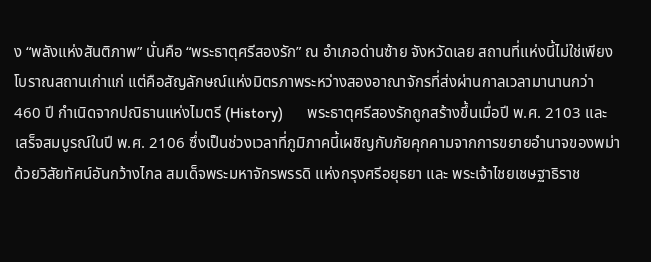ง “พลังแห่งสันติภาพ” นั่นคือ “พระธาตุศรีสองรัก” ณ อำเภอด่านซ้าย จังหวัดเลย สถานที่แห่งนี้ไม่ใช่เพียงโบราณสถานเก่าแก่ แต่คือสัญลักษณ์แห่งมิตรภาพระหว่างสองอาณาจักรที่ส่งผ่านกาลเวลามานานกว่า 460 ปี กำเนิดจากปณิธานแห่งไมตรี (History)        พระธาตุศรีสองรักถูกสร้างขึ้นเมื่อปี พ.ศ. 2103 และเสร็จสมบูรณ์ในปี พ.ศ. 2106 ซึ่งเป็นช่วงเวลาที่ภูมิภาคนี้เผชิญกับภัยคุกคามจากการขยายอำนาจของพม่า ด้วยวิสัยทัศน์อันกว้างไกล สมเด็จพระมหาจักรพรรดิ แห่งกรุงศรีอยุธยา และ พระเจ้าไชยเชษฐาธิราช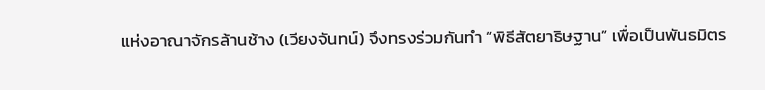แห่งอาณาจักรล้านช้าง (เวียงจันทน์) จึงทรงร่วมกันทำ “พิธีสัตยาธิษฐาน” เพื่อเป็นพันธมิตร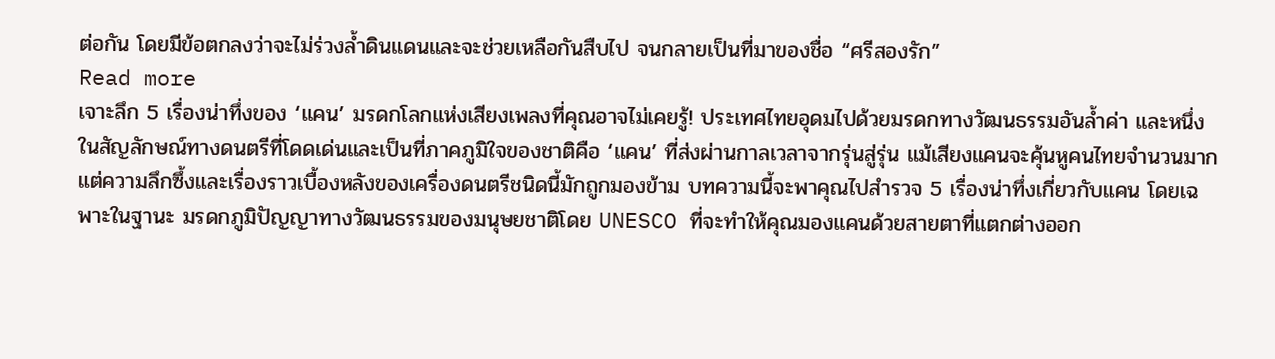ต่อกัน โดยมีข้อตกลงว่าจะไม่ร่วงล้ำดินแดนและจะช่วยเหลือกันสืบไป จนกลายเป็นที่มาของชื่อ “ศรีสองรัก”
Read more
เจาะลึก 5 เรื่องน่าทึ่งของ ‘แคน’ มรดกโลกแห่งเสียงเพลงที่คุณอาจไม่เคยรู้! ประเทศไทยอุดมไปด้วยมรดกทางวัฒนธรรมอันล้ำค่า และหนึ่งในสัญลักษณ์ทางดนตรีที่โดดเด่นและเป็นที่ภาคภูมิใจของชาติคือ ‘แคน’ ที่ส่งผ่านกาลเวลาจากรุ่นสู่รุ่น แม้เสียงแคนจะคุ้นหูคนไทยจำนวนมาก แต่ความลึกซึ้งและเรื่องราวเบื้องหลังของเครื่องดนตรีชนิดนี้มักถูกมองข้าม บทความนี้จะพาคุณไปสำรวจ 5 เรื่องน่าทึ่งเกี่ยวกับแคน โดยเฉพาะในฐานะ มรดกภูมิปัญญาทางวัฒนธรรมของมนุษยชาติโดย UNESCO ที่จะทำให้คุณมองแคนด้วยสายตาที่แตกต่างออก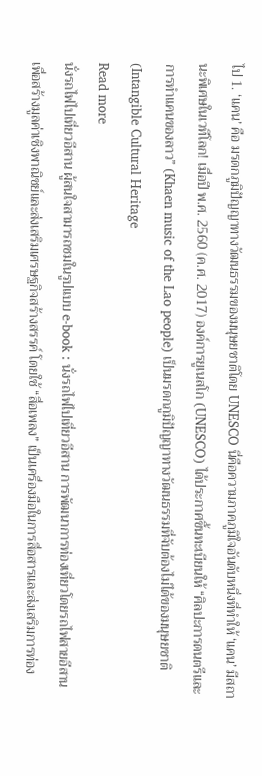ไป 1. ‘แคน’ คือ มรดกภูมิปัญญาทางวัฒนธรรมของมนุษยชาติโดย UNESCO นี่คือความภาคภูมิใจอันดับหนึ่งที่ทำให้ ‘แคน’ มีสถานะพิเศษในเวทีโลก! เมื่อปี พ.ศ. 2560 (ค.ศ. 2017) องค์การยูเนสโก (UNESCO) ได้ประกาศขึ้นทะเบียนให้ “ศิลปะการดนตรีและการทำแคนของลาว” (Khaen music of the Lao people) เป็นมรดกภูมิปัญญาทางวัฒนธรรมที่จับต้องไม่ได้ของมนุษยชาติ (Intangible Cultural Heritage
Read more
นั่งรถไฟไปเที่ยวอีสาน ผู้สนใจสามารถชมในรูปแบบ e-book : นั่งรถไฟไปเที่ยวอีสาน การพัฒนาการท่องเที่ยวโดยรถไฟสายอีสาน เพื่อสร้างมูลค่าเชิงพาณิชย์และส่งเสริมเศรษฐกิจสร้างสรรค์ โดยใช้ “สื่อเพลง” เป็นเครื่องมือในการสื่อสารและส่งเสริมการท่อง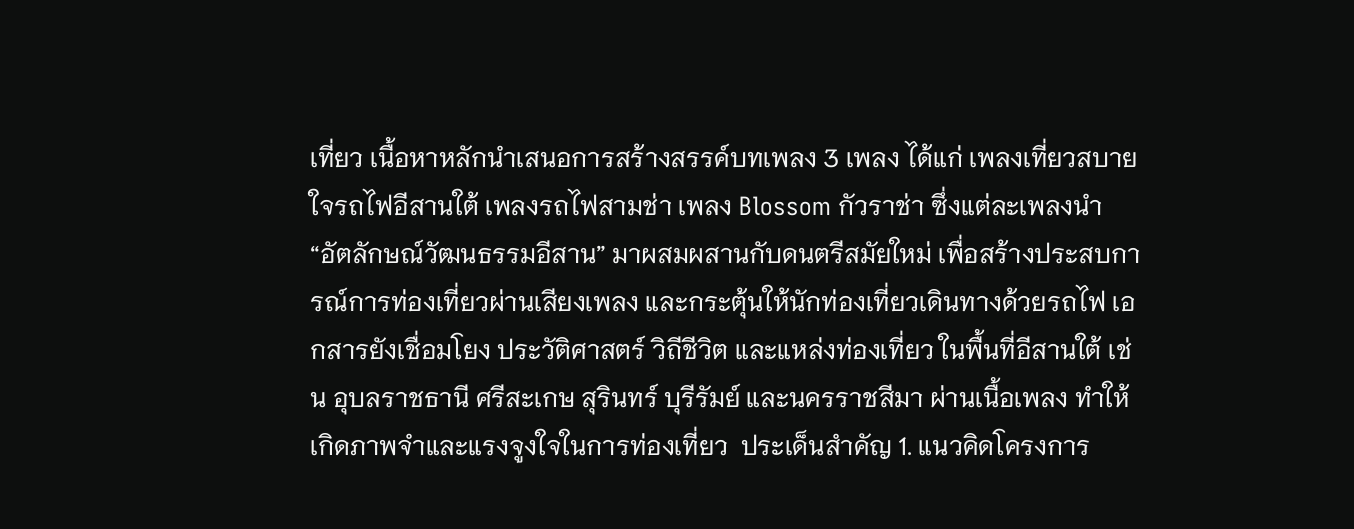เที่ยว เนื้อหาหลักนำเสนอการสร้างสรรค์บทเพลง 3 เพลง ได้แก่ เพลงเที่ยวสบายใจรถไฟอีสานใต้ เพลงรถไฟสามช่า เพลง Blossom กัวราช่า ซึ่งแต่ละเพลงนำ “อัตลักษณ์วัฒนธรรมอีสาน” มาผสมผสานกับดนตรีสมัยใหม่ เพื่อสร้างประสบการณ์การท่องเที่ยวผ่านเสียงเพลง และกระตุ้นให้นักท่องเที่ยวเดินทางด้วยรถไฟ เอกสารยังเชื่อมโยง ประวัติศาสตร์ วิถีชีวิต และแหล่งท่องเที่ยว ในพื้นที่อีสานใต้ เช่น อุบลราชธานี ศรีสะเกษ สุรินทร์ บุรีรัมย์ และนครราชสีมา ผ่านเนื้อเพลง ทำให้เกิดภาพจำและแรงจูงใจในการท่องเที่ยว  ประเด็นสำคัญ 1. แนวคิดโครงการ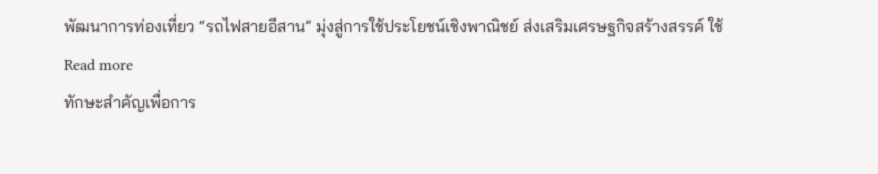พัฒนาการท่องเที่ยว “รถไฟสายอีสาน” มุ่งสู่การใช้ประโยชน์เชิงพาณิชย์ ส่งเสริมเศรษฐกิจสร้างสรรค์ ใช้
Read more
ทักษะสำคัญเพื่อการ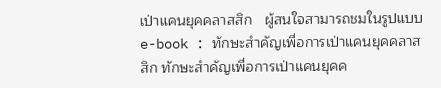เป่าแคนยุคคลาสสิก   ผู้สนใจสามารถชมในรูปแบบ e-book : ทักษะสำคัญเพื่อการเป่าแคนยุคคลาสสิก ทักษะสำคัญเพื่อการเป่าแคนยุคค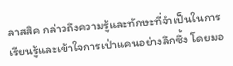ลาสสิค กล่าวถึงความรู้และทักษะที่จำเป็นในการเรียนรู้และเข้าใจการเป่าแคนอย่างลึกซึ้ง โดยมอ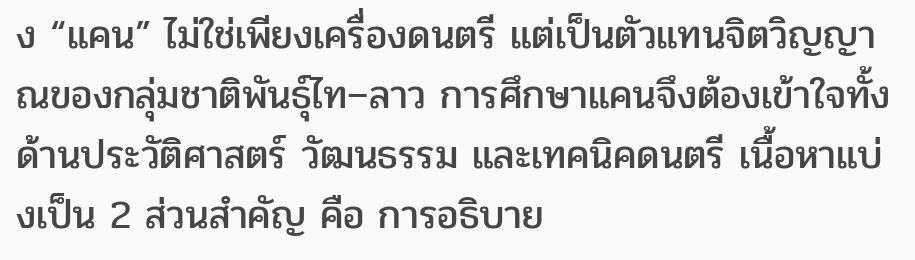ง “แคน” ไม่ใช่เพียงเครื่องดนตรี แต่เป็นตัวแทนจิตวิญญาณของกลุ่มชาติพันธุ์ไท–ลาว การศึกษาแคนจึงต้องเข้าใจทั้งด้านประวัติศาสตร์ วัฒนธรรม และเทคนิคดนตรี เนื้อหาแบ่งเป็น 2 ส่วนสำคัญ คือ การอธิบาย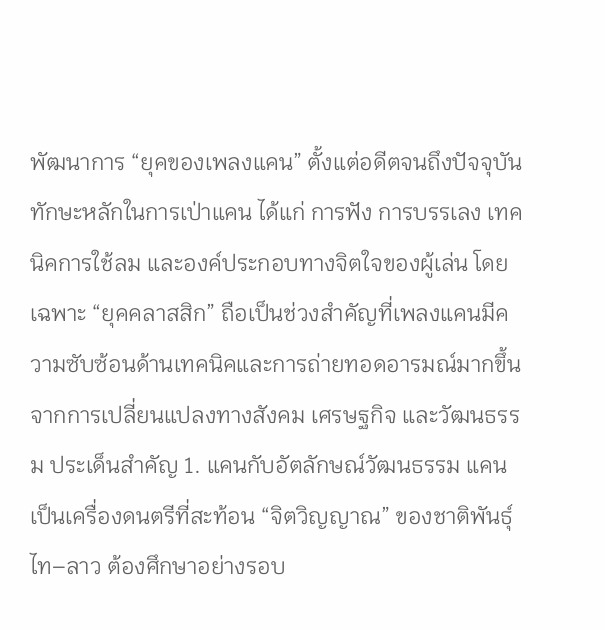พัฒนาการ “ยุคของเพลงแคน” ตั้งแต่อดีตจนถึงปัจจุบัน ทักษะหลักในการเป่าแคน ได้แก่ การฟัง การบรรเลง เทคนิคการใช้ลม และองค์ประกอบทางจิตใจของผู้เล่น โดยเฉพาะ “ยุคคลาสสิก” ถือเป็นช่วงสำคัญที่เพลงแคนมีความซับซ้อนด้านเทคนิคและการถ่ายทอดอารมณ์มากขึ้น จากการเปลี่ยนแปลงทางสังคม เศรษฐกิจ และวัฒนธรรม ประเด็นสำคัญ 1. แคนกับอัตลักษณ์วัฒนธรรม แคนเป็นเครื่องดนตรีที่สะท้อน “จิตวิญญาณ” ของชาติพันธุ์ไท–ลาว ต้องศึกษาอย่างรอบ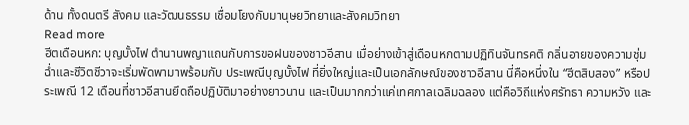ด้าน ทั้งดนตรี สังคม และวัฒนธรรม เชื่อมโยงกับมานุษยวิทยาและสังคมวิทยา
Read more
ฮีตเดือนหก: บุญบั้งไฟ ตำนานพญาแถนกับการขอฝนของชาวอีสาน เมื่อย่างเข้าสู่เดือนหกตามปฏิทินจันทรคติ กลิ่นอายของความชุ่มฉ่ำและชีวิตชีวาจะเริ่มพัดพามาพร้อมกับ ประเพณีบุญบั้งไฟ ที่ยิ่งใหญ่และเป็นเอกลักษณ์ของชาวอีสาน นี่คือหนึ่งใน “ฮีตสิบสอง” หรือประเพณี 12 เดือนที่ชาวอีสานยึดถือปฏิบัติมาอย่างยาวนาน และเป็นมากกว่าแค่เทศกาลเฉลิมฉลอง แต่คือวิถีแห่งศรัทธา ความหวัง และ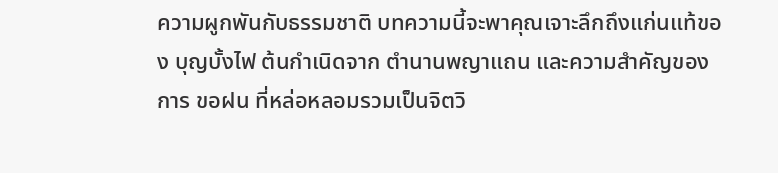ความผูกพันกับธรรมชาติ บทความนี้จะพาคุณเจาะลึกถึงแก่นแท้ของ บุญบั้งไฟ ต้นกำเนิดจาก ตำนานพญาแถน และความสำคัญของการ ขอฝน ที่หล่อหลอมรวมเป็นจิตวิ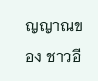ญญาณของ ชาวอี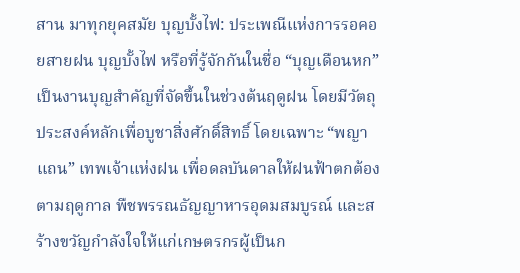สาน มาทุกยุคสมัย บุญบั้งไฟ: ประเพณีแห่งการรอคอยสายฝน บุญบั้งไฟ หรือที่รู้จักกันในชื่อ “บุญเดือนหก” เป็นงานบุญสำคัญที่จัดขึ้นในช่วงต้นฤดูฝน โดยมีวัตถุประสงค์หลักเพื่อบูชาสิ่งศักดิ์สิทธิ์ โดยเฉพาะ “พญาแถน” เทพเจ้าแห่งฝน เพื่อดลบันดาลให้ฝนฟ้าตกต้องตามฤดูกาล พืชพรรณธัญญาหารอุดมสมบูรณ์ และสร้างขวัญกำลังใจให้แก่เกษตรกรผู้เป็นก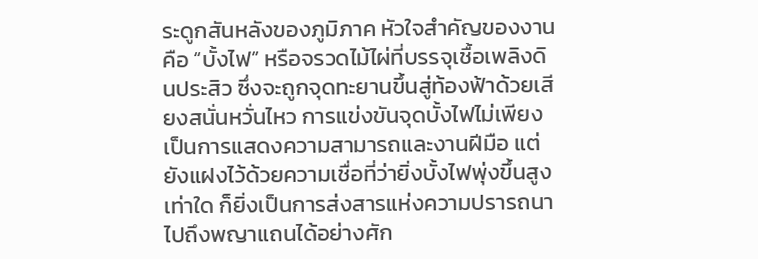ระดูกสันหลังของภูมิภาค หัวใจสำคัญของงานคือ “บั้งไฟ” หรือจรวดไม้ไผ่ที่บรรจุเชื้อเพลิงดินประสิว ซึ่งจะถูกจุดทะยานขึ้นสู่ท้องฟ้าด้วยเสียงสนั่นหวั่นไหว การแข่งขันจุดบั้งไฟไม่เพียงเป็นการแสดงความสามารถและงานฝีมือ แต่ยังแฝงไว้ด้วยความเชื่อที่ว่ายิ่งบั้งไฟพุ่งขึ้นสูงเท่าใด ก็ยิ่งเป็นการส่งสารแห่งความปรารถนาไปถึงพญาแถนได้อย่างศัก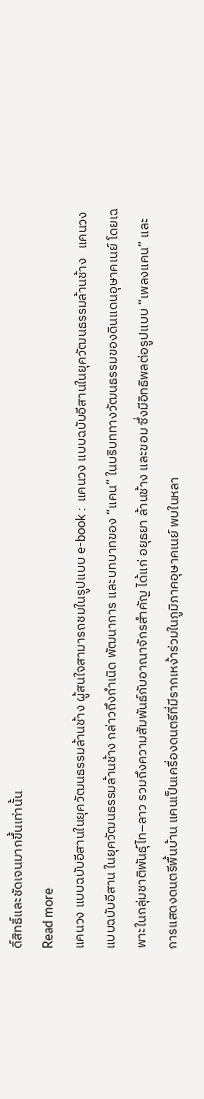ดิ์สิทธิ์และชัดเจนมากขึ้นเท่านั้น
Read more
แคนวง แบบฉบับอีสานในยุควัฒนธรรมล้านช้าง ผู้สนใจสามารถชมในรูปแบบ e-book :  แคนวง แบบฉบับอีสานในยุควัฒนธรรมล้านช้าง   แคนวง แบบฉบับอีสาน ในยุควัฒนธรรมล้านช้าง กล่าวถึงกำเนิด พัฒนาการ และบทบาทของ “แคน” ในบริบททางวัฒนธรรมของดินแดนอุษาคเนย์ โดยเฉพาะในกลุ่มชาติพันธุ์ไท–ลาว รวมถึงความสัมพันธ์กับอาณาจักรสำคัญ ได้แก่ อยุธยา ล้านช้าง และขอม ซึ่งมีอิทธิพลต่อรูปแบบ “เพลงแคน” และการแสดงดนตรีพื้นบ้าน แคนเป็นเครื่องดนตรีที่มีรากเหง้าร่วมในภูมิภาคอุษาคเนย์ พบในหลา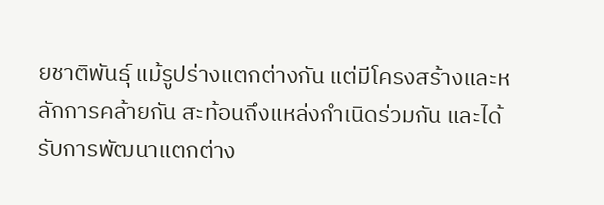ยชาติพันธุ์ แม้รูปร่างแตกต่างกัน แต่มีโครงสร้างและหลักการคล้ายกัน สะท้อนถึงแหล่งกำเนิดร่วมกัน และได้รับการพัฒนาแตกต่าง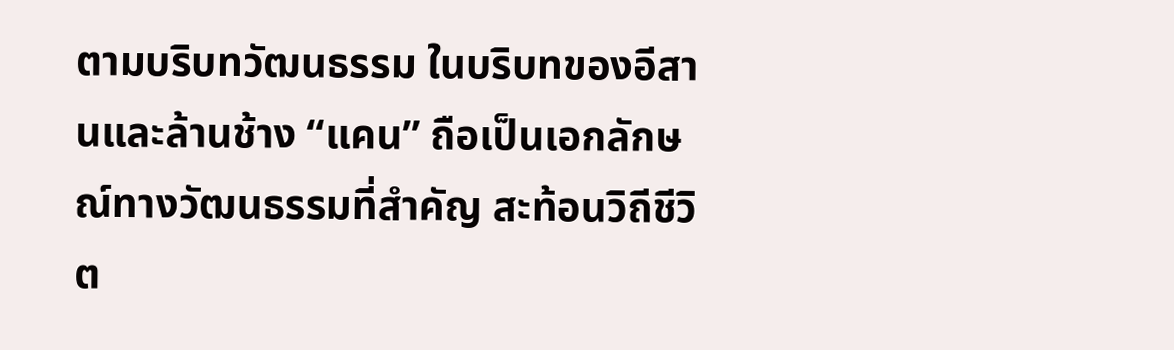ตามบริบทวัฒนธรรม ในบริบทของอีสานและล้านช้าง “แคน” ถือเป็นเอกลักษณ์ทางวัฒนธรรมที่สำคัญ สะท้อนวิถีชีวิต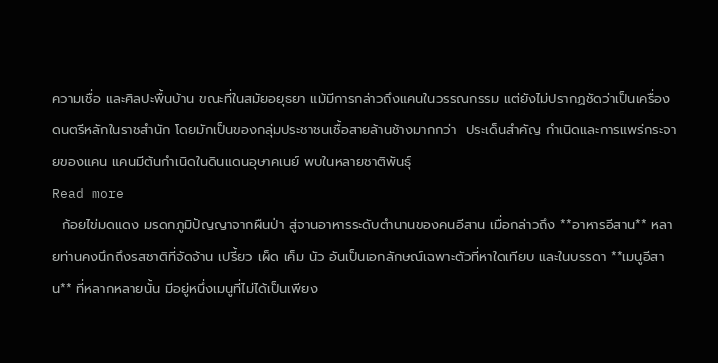ความเชื่อ และศิลปะพื้นบ้าน ขณะที่ในสมัยอยุธยา แม้มีการกล่าวถึงแคนในวรรณกรรม แต่ยังไม่ปรากฏชัดว่าเป็นเครื่องดนตรีหลักในราชสำนัก โดยมักเป็นของกลุ่มประชาชนเชื้อสายล้านช้างมากกว่า  ประเด็นสำคัญ กำเนิดและการแพร่กระจายของแคน แคนมีต้นกำเนิดในดินแดนอุษาคเนย์ พบในหลายชาติพันธุ์
Read more
  ก้อยไข่มดแดง มรดกภูมิปัญญาจากผืนป่า สู่จานอาหารระดับตำนานของคนอีสาน เมื่อกล่าวถึง **อาหารอีสาน** หลายท่านคงนึกถึงรสชาติที่จัดจ้าน เปรี้ยว เผ็ด เค็ม นัว อันเป็นเอกลักษณ์เฉพาะตัวที่หาใดเทียบ และในบรรดา **เมนูอีสาน** ที่หลากหลายนั้น มีอยู่หนึ่งเมนูที่ไม่ได้เป็นเพียง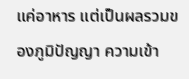แค่อาหาร แต่เป็นผลรวมของภูมิปัญญา ความเข้า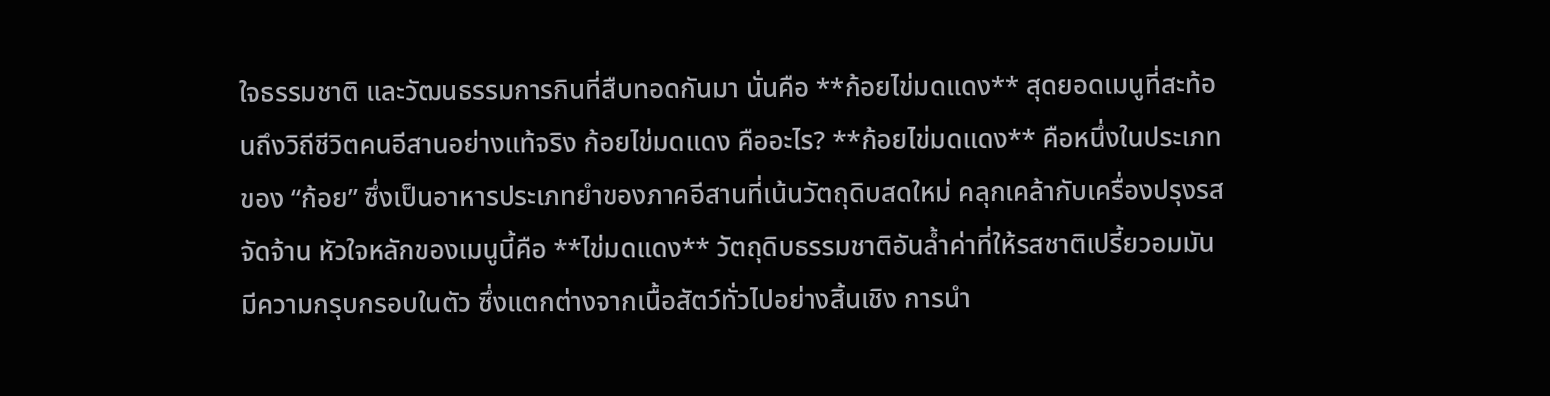ใจธรรมชาติ และวัฒนธรรมการกินที่สืบทอดกันมา นั่นคือ **ก้อยไข่มดแดง** สุดยอดเมนูที่สะท้อนถึงวิถีชีวิตคนอีสานอย่างแท้จริง ก้อยไข่มดแดง คืออะไร? **ก้อยไข่มดแดง** คือหนึ่งในประเภทของ “ก้อย” ซึ่งเป็นอาหารประเภทยำของภาคอีสานที่เน้นวัตถุดิบสดใหม่ คลุกเคล้ากับเครื่องปรุงรสจัดจ้าน หัวใจหลักของเมนูนี้คือ **ไข่มดแดง** วัตถุดิบธรรมชาติอันล้ำค่าที่ให้รสชาติเปรี้ยวอมมัน มีความกรุบกรอบในตัว ซึ่งแตกต่างจากเนื้อสัตว์ทั่วไปอย่างสิ้นเชิง การนำ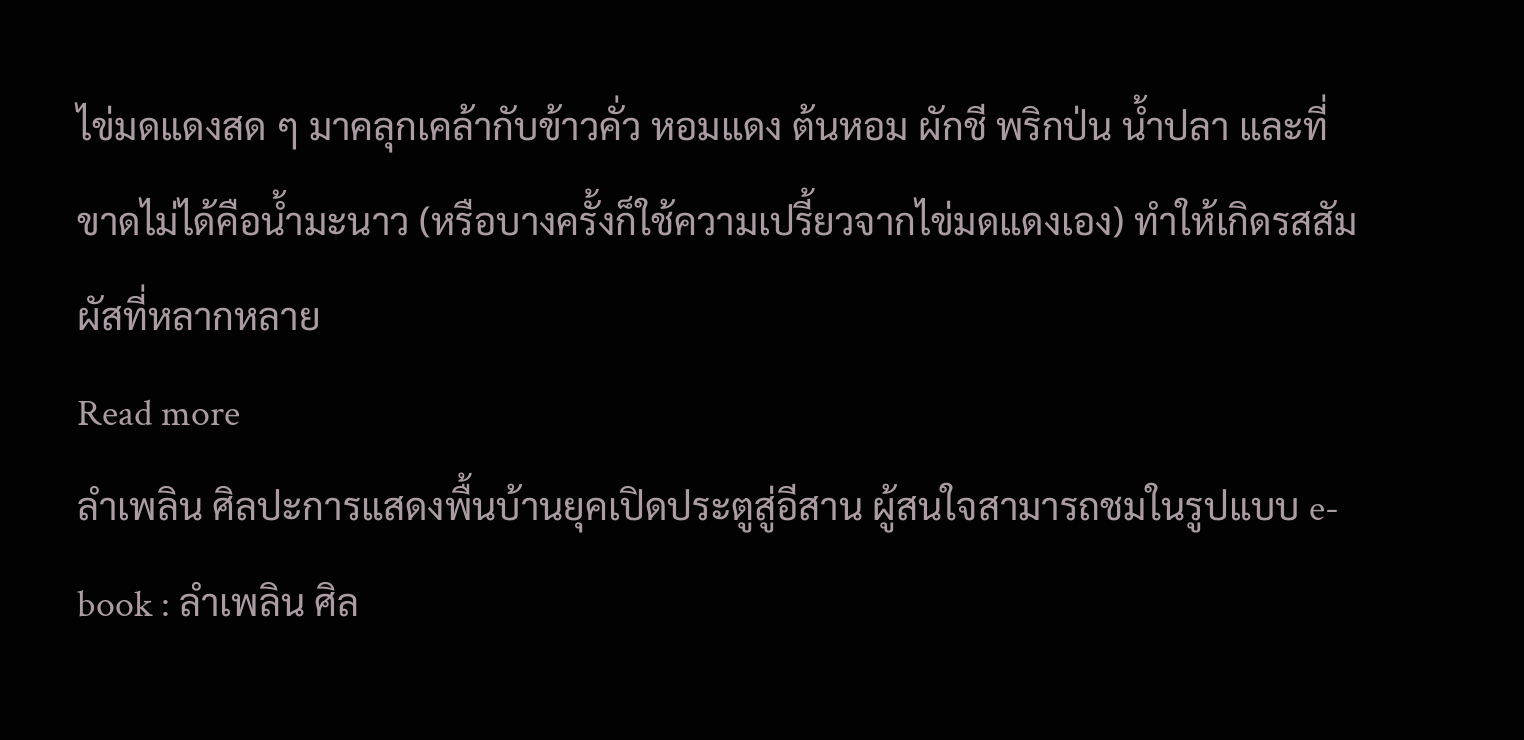ไข่มดแดงสด ๆ มาคลุกเคล้ากับข้าวคั่ว หอมแดง ต้นหอม ผักชี พริกป่น น้ำปลา และที่ขาดไม่ได้คือน้ำมะนาว (หรือบางครั้งก็ใช้ความเปรี้ยวจากไข่มดแดงเอง) ทำให้เกิดรสสัมผัสที่หลากหลาย
Read more
ลำเพลิน ศิลปะการแสดงพื้นบ้านยุคเปิดประตูสู่อีสาน ผู้สนใจสามารถชมในรูปแบบ e-book : ลำเพลิน ศิล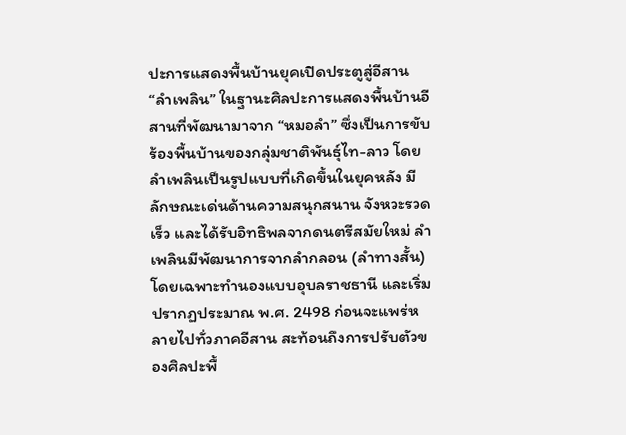ปะการแสดงพื้นบ้านยุคเปิดประตูสู่อีสาน “ลำเพลิน” ในฐานะศิลปะการแสดงพื้นบ้านอีสานที่พัฒนามาจาก “หมอลำ” ซึ่งเป็นการขับร้องพื้นบ้านของกลุ่มชาติพันธุ์ไท-ลาว โดยลำเพลินเป็นรูปแบบที่เกิดขึ้นในยุคหลัง มีลักษณะเด่นด้านความสนุกสนาน จังหวะรวดเร็ว และได้รับอิทธิพลจากดนตรีสมัยใหม่ ลำเพลินมีพัฒนาการจากลำกลอน (ลำทางสั้น) โดยเฉพาะทำนองแบบอุบลราชธานี และเริ่มปรากฏประมาณ พ.ศ. 2498 ก่อนจะแพร่หลายไปทั่วภาคอีสาน สะท้อนถึงการปรับตัวของศิลปะพื้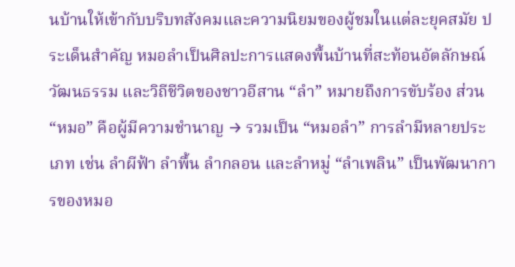นบ้านให้เข้ากับบริบทสังคมและความนิยมของผู้ชมในแต่ละยุคสมัย ประเด็นสำคัญ หมอลำเป็นศิลปะการแสดงพื้นบ้านที่สะท้อนอัตลักษณ์ วัฒนธรรม และวิถีชีวิตของชาวอีสาน “ลำ” หมายถึงการขับร้อง ส่วน “หมอ” คือผู้มีความชำนาญ → รวมเป็น “หมอลำ” การลำมีหลายประเภท เช่น ลำผีฟ้า ลำพื้น ลำกลอน และลำหมู่ “ลำเพลิน” เป็นพัฒนาการของหมอ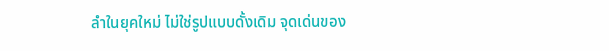ลำในยุคใหม่ ไม่ใช่รูปแบบดั้งเดิม จุดเด่นของ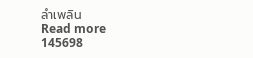ลำเพลิน
Read more
145698